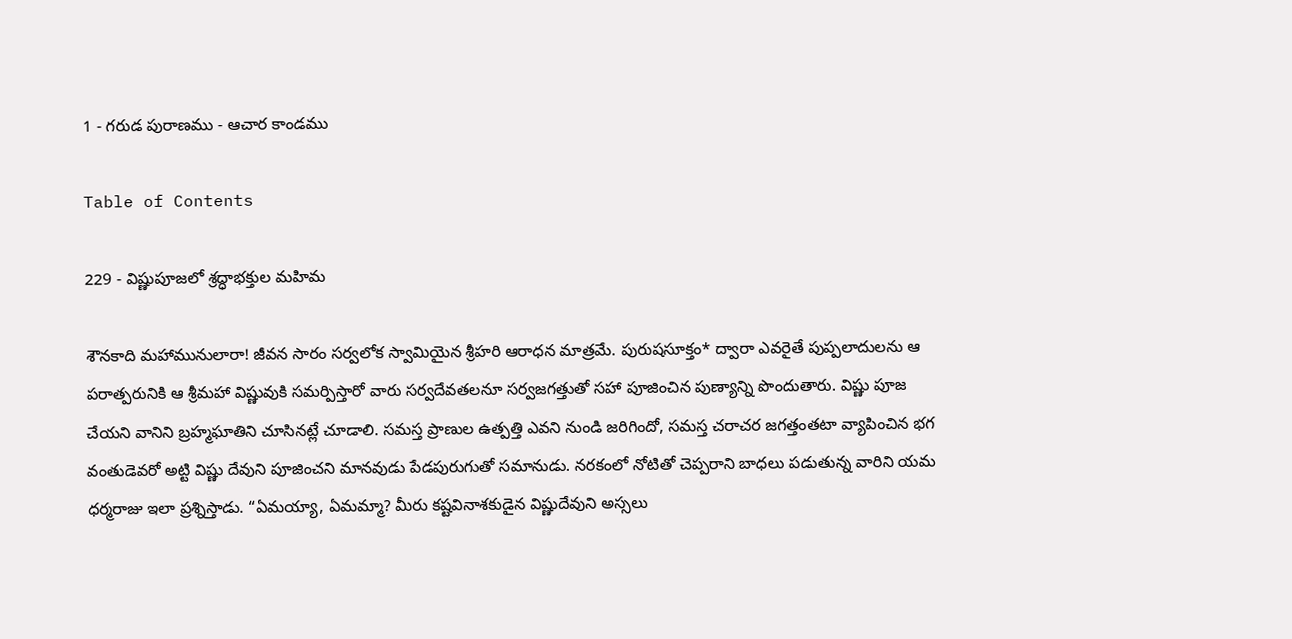1 - గరుడ పురాణము - ఆచార కాండము

Table of Contents

229 - విష్ణుపూజలో శ్రద్ధాభక్తుల మహిమ

శౌనకాది మహామునులారా! జీవన సారం సర్వలోక స్వామియైన శ్రీహరి ఆరాధన మాత్రమే. పురుషసూక్తం* ద్వారా ఎవరైతే పుప్పలాదులను ఆ పరాత్పరునికి ఆ శ్రీమహా విష్ణువుకి సమర్పిస్తారో వారు సర్వదేవతలనూ సర్వజగత్తుతో సహా పూజించిన పుణ్యాన్ని పొందుతారు. విష్ణు పూజ చేయని వానిని బ్రహ్మఘాతిని చూసినట్లే చూడాలి. సమస్త ప్రాణుల ఉత్పత్తి ఎవని నుండి జరిగిందో, సమస్త చరాచర జగత్తంతటా వ్యాపించిన భగ వంతుడెవరో అట్టి విష్ణు దేవుని పూజించని మానవుడు పేడపురుగుతో సమానుడు. నరకంలో నోటితో చెప్పరాని బాధలు పడుతున్న వారిని యమ ధర్మరాజు ఇలా ప్రశ్నిస్తాడు. “ఏమయ్యా, ఏమమ్మా? మీరు కష్టవినాశకుడైన విష్ణుదేవుని అస్సలు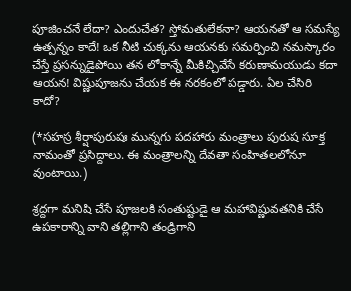పూజించనే లేదా? ఎందుచేత? స్తోమతులేకనా? ఆయనతో ఆ సమస్యే ఉత్పన్నం కాదే! ఒక నీటి చుక్కను ఆయనకు సమర్పించి నమస్కారం చేస్తే ప్రసన్నుడైపోయి తన లోకాన్నే మీకిచ్చివేసే కరుణామయుడు కదా ఆయన! విష్ణుపూజను చేయక ఈ నరకంలో పడ్డారు. ఏల చేసిరి కాదో?

(*సహస్ర శీర్షాపురుషః మున్నగు పదహారు మంత్రాలు పురుష సూక్త నామంతో ప్రసిద్దాలు. ఈ మంత్రాలన్ని దేవతా సంహితలలోనూ వుంటాయి.)

శ్రద్దగా మనిషి చేసే పూజలకి సంతుష్టుడై ఆ మహావిష్ణువతనికి చేసే ఉపకారాన్ని వాని తల్లిగాని తండ్రిగాని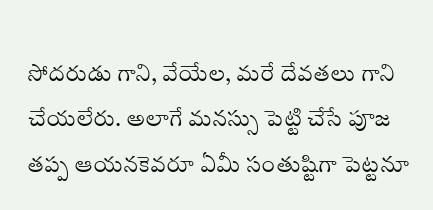సోదరుడు గాని, వేయేల, మరే దేవతలు గాని చేయలేరు. అలాగే మనస్సు పెట్టి చేసే పూజ తప్ప ఆయనకెవరూ ఏమీ సంతుష్టిగా పెట్టనూ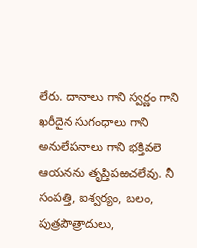లేరు. దానాలు గాని స్వర్ణం గాని ఖరీదైన సుగంధాలు గాని అనులేపనాలు గాని భక్తివలె ఆయనను తృప్తిపఱచలేవు. నీ సంపత్తి, ఐశ్వర్యం, బలం, పుత్రపౌత్రాదులు,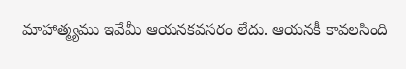మాహాత్మ్యము ఇవేమీ ఆయనకవసరం లేదు. ఆయనకీ కావలసింది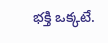భక్తి ఒక్కటే.